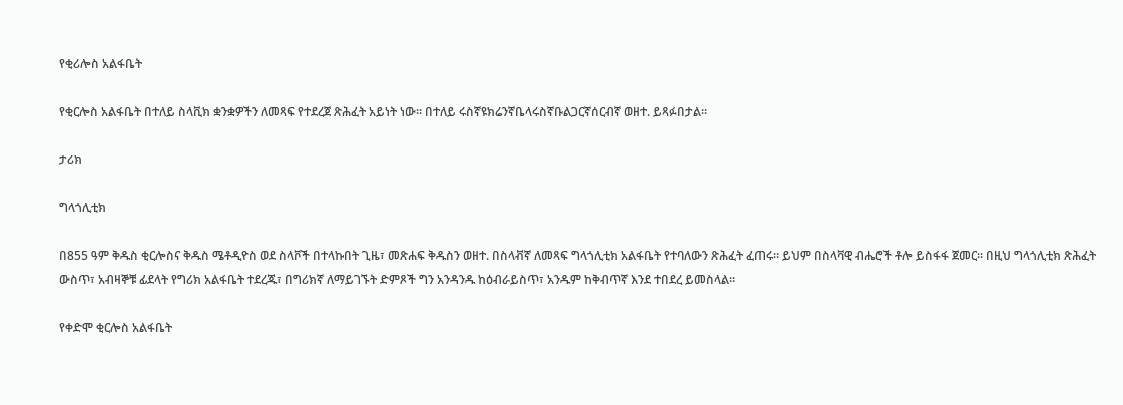የቂሪሎስ አልፋቤት

የቂርሎስ አልፋቤት በተለይ ስላቪክ ቋንቋዎችን ለመጻፍ የተደረጀ ጽሕፈት አይነት ነው። በተለይ ሩስኛዩክሬንኛቤላሩስኛቡልጋርኛሰርብኛ ወዘተ. ይጻፉበታል።

ታሪክ

ግላጎሊቲክ

በ855 ዓም ቅዱስ ቂርሎስና ቅዱስ ሜቶዲዮስ ወደ ስላቮች በተላኩበት ጊዜ፣ መጽሐፍ ቅዱስን ወዘተ. በስላቭኛ ለመጻፍ ግላጎሊቲክ አልፋቤት የተባለውን ጽሕፈት ፈጠሩ። ይህም በስላቫዊ ብሔሮች ቶሎ ይስፋፋ ጀመር። በዚህ ግላጎሊቲክ ጽሕፈት ውስጥ፣ አብዛኞቹ ፊደላት የግሪክ አልፋቤት ተደረጁ፣ በግሪክኛ ለማይገኙት ድምጾች ግን አንዳንዱ ከዕብራይስጥ፣ አንዱም ከቅብጥኛ እንደ ተበደረ ይመስላል።

የቀድሞ ቂርሎስ አልፋቤት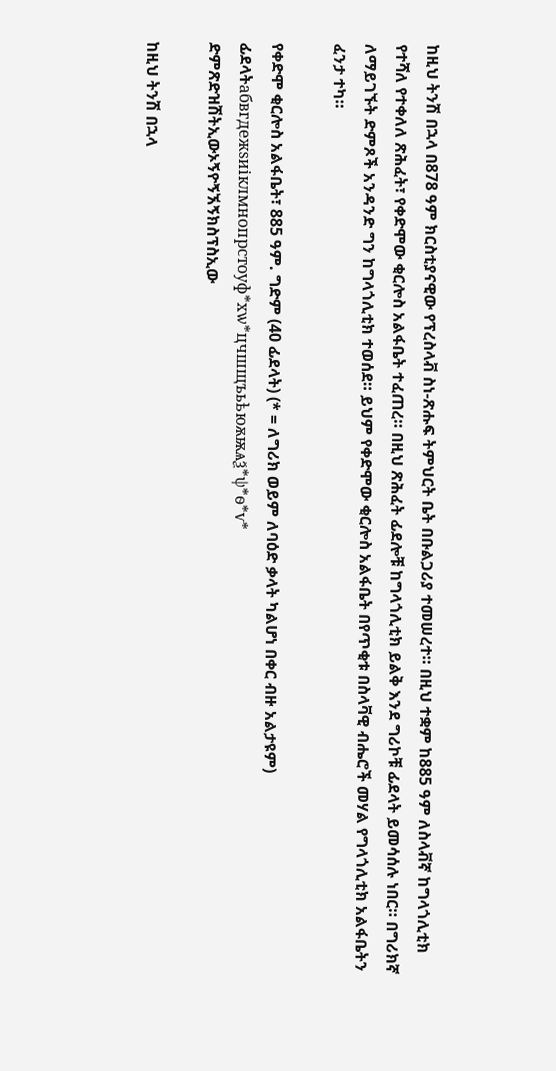ከዚህ ትንሽ በኋላ በ878 ዓም ክርስቲያናዊው የፕረስላቭ ስነ-ጽሑፍ ትምህርት ቤት በቡልጋሪያ ተመሠረተ። በዚህ ተቋም ከ885 ዓም ለስላቭኛ ከግላጎሊቲክ የተሻለ የተቀለለ ጽሕፈት፣ የቀድሞው ቂርሎስ አልፋቤት ተፈጠረ። በዚህ ጽሕፈት ፊደሎቹ ከግላጎሊቲክ ይልቅ እንደ ግሪኮቹ ፊደላት ይመሳሰሉ ነበር። በግሪክኛ ለማይገኙት ድምጾች አንዳንድ ግን ከግላጎሊቲክ ተወሰደ። ይህም የቀድሞው ቂርሎስ አልፋቤት በየጥቂቱ በስላቫዊ ብሔሮች መሃል የግላጎሊቲክ አልፋቤትን ፈንታ ተካ።

የቀድሞ ቂርሎስ አልፋቤት፣ 885 ዓም. ግድም (40 ፊደላት) (* = ለግሪክ ወይም ለባዕድ ቃላት ካልሆነ በቀር ብዙ አልታዩም)
ፊደላትабвгдежѕиіклмнопрстоуф*хѡ*цчшщъьѣюѫѭѧѯ*ѱ*ѳ*ѵ*
ድምጽድዝሽትኢውኦኝዮኝኧኝክስፕስኢው

ከዚህ ትንሽ በኋላ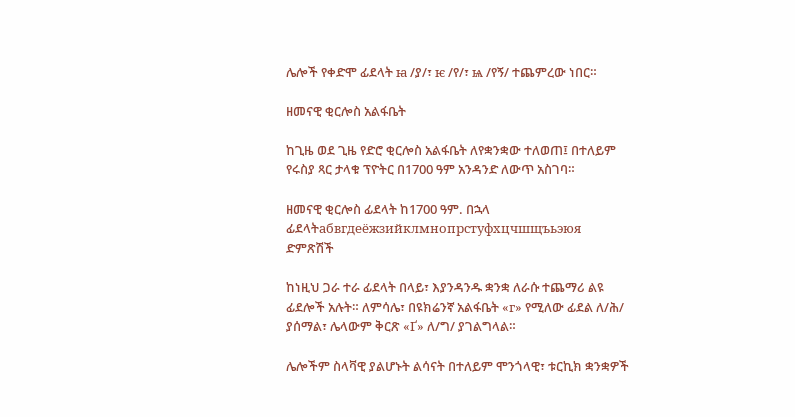ሌሎች የቀድሞ ፊደላት ꙗ /ያ/፣ ѥ /የ/፣ ѩ /የኝ/ ተጨምረው ነበር።

ዘመናዊ ቂርሎስ አልፋቤት

ከጊዜ ወደ ጊዜ የድሮ ቂርሎስ አልፋቤት ለየቋንቋው ተለወጠ፤ በተለይም የሩስያ ጻር ታላቁ ፕዮትር በ1700 ዓም አንዳንድ ለውጥ አስገባ።

ዘመናዊ ቂርሎስ ፊደላት ከ1700 ዓም. በኋላ
ፊደላትабвгдеёжзийклмнопрстуфхцчшщъьэюя
ድምጽሽች

ከነዚህ ጋራ ተራ ፊደላት በላይ፣ እያንዳንዱ ቋንቋ ለራሱ ተጨማሪ ልዩ ፊደሎች አሉት። ለምሳሌ፣ በዩክሬንኛ አልፋቤት «г» የሚለው ፊደል ለ/ሕ/ ያሰማል፣ ሌላውም ቅርጽ «Ґ» ለ/ግ/ ያገልግላል።

ሌሎችም ስላቫዊ ያልሆኑት ልሳናት በተለይም ሞንጎላዊ፣ ቱርኪክ ቋንቋዎች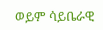ወይም ሳይቤራዊ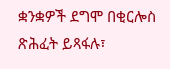ቋንቋዎች ደግሞ በቂርሎስ ጽሕፈት ይጻፋሉ፣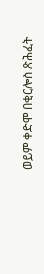ወይም ቀድሞ በቂርሎስ ጽሕፈት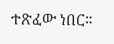ተጽፈው ነበር።